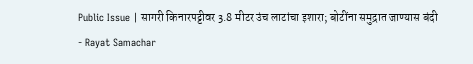Public Issue | सागरी किनारपट्टीवर 3.8 मीटर उंच लाटांचा इशारा; बोटींना समुद्रात जाण्यास बंदी - Rayat Samachar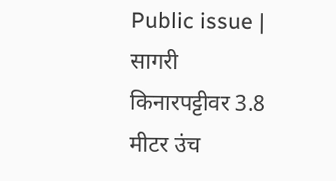Public issue | सागरी किनारपट्टीवर 3.8 मीटर उंच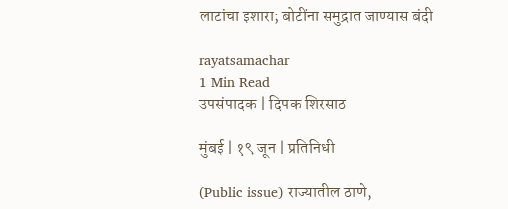लाटांचा इशारा; बोटींना समुद्रात जाण्यास बंदी

rayatsamachar
1 Min Read
उपसंपादक | दिपक शिरसाठ

मुंबई | १९ जून | प्रतिनिधी

(Public issue) राज्यातील ठाणे,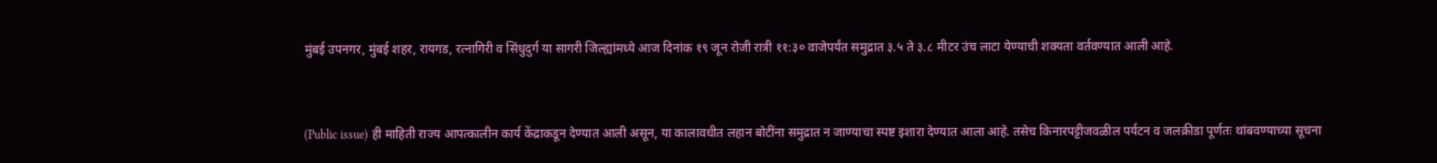मुंबई उपनगर, मुंबई शहर, रायगड, रत्नागिरी व सिंधुदुर्ग या सागरी जिल्ह्यांमध्ये आज दिनांक १९ जून रोजी रात्री ११:३० वाजेपर्यंत समुद्रात ३.५ ते ३.८ मीटर उंच लाटा येण्याची शक्यता वर्तवण्यात आली आहे.



(Public issue) ही माहिती राज्य आपत्कालीन कार्य केंद्राकडून देण्यात आली असून, या कालावधीत लहान बोटींना समुद्रात न जाण्याचा स्पष्ट इशारा देण्यात आला आहे. तसेच किनारपट्टीजवळील पर्यटन व जलक्रीडा पूर्णतः थांबवण्याच्या सूचना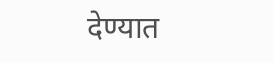देण्यात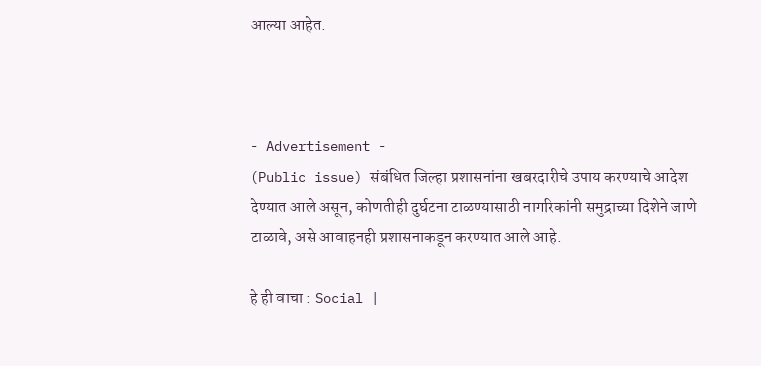आल्या आहेत.



- Advertisement -
(Public issue) संबंधित जिल्हा प्रशासनांना खबरदारीचे उपाय करण्याचे आदेश देण्यात आले असून, कोणतीही दुर्घटना टाळण्यासाठी नागरिकांनी समुद्राच्या दिशेने जाणे टाळावे, असे आवाहनही प्रशासनाकडून करण्यात आले आहे.

हे ही वाचा : Social |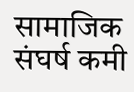सामाजिक संघर्ष कमी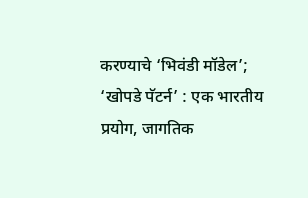करण्याचे ‘भिवंडी मॉडेल’; ‘खोपडे पॅटर्न’ : एक भारतीय प्रयोग, जागतिक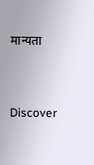मान्यता


Discover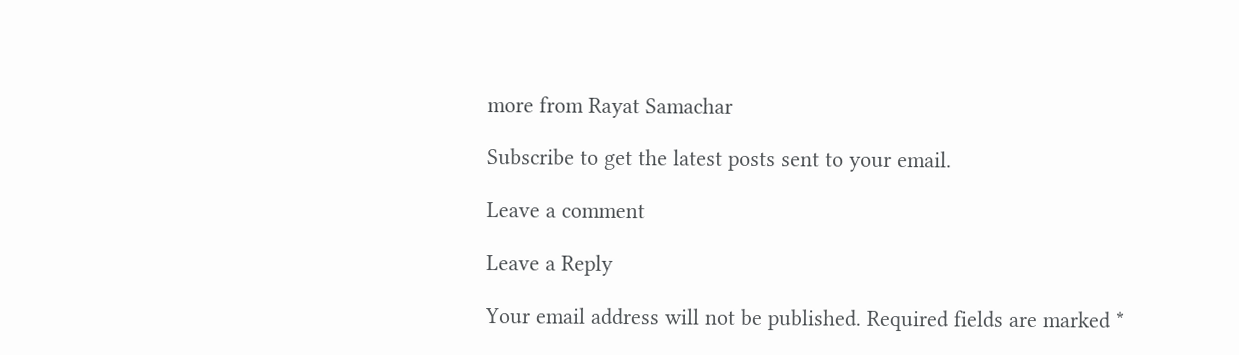more from Rayat Samachar

Subscribe to get the latest posts sent to your email.

Leave a comment

Leave a Reply

Your email address will not be published. Required fields are marked *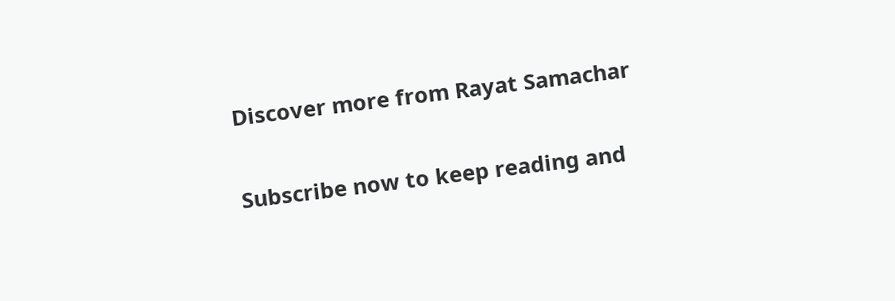Discover more from Rayat Samachar

Subscribe now to keep reading and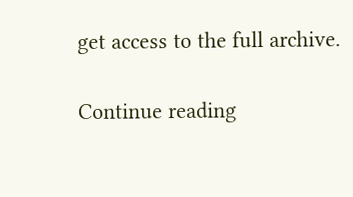get access to the full archive.

Continue reading